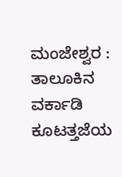ಮಂಜೇಶ್ವರ : ತಾಲೂಕಿನ ವರ್ಕಾಡಿ ಕೂಟತ್ತಜೆಯ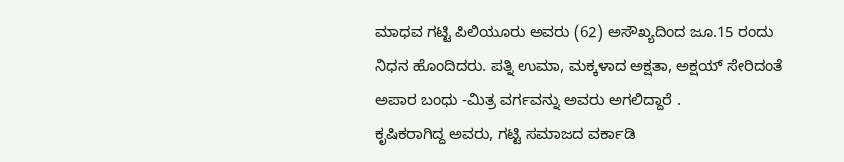ಮಾಧವ ಗಟ್ಟಿ ಪಿಲಿಯೂರು ಅವರು (62) ಅಸೌಖ್ಯದಿಂದ ಜೂ.15 ರಂದು ನಿಧನ ಹೊಂದಿದರು. ಪತ್ನಿ ಉಮಾ, ಮಕ್ಕಳಾದ ಅಕ್ಷತಾ, ಅಕ್ಷಯ್ ಸೇರಿದಂತೆ ಅಪಾರ ಬಂಧು -ಮಿತ್ರ ವರ್ಗವನ್ನು ಅವರು ಅಗಲಿದ್ದಾರೆ .
ಕೃಷಿಕರಾಗಿದ್ದ ಅವರು, ಗಟ್ಟಿ ಸಮಾಜದ ವರ್ಕಾಡಿ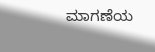ಮಾಗಣೆಯ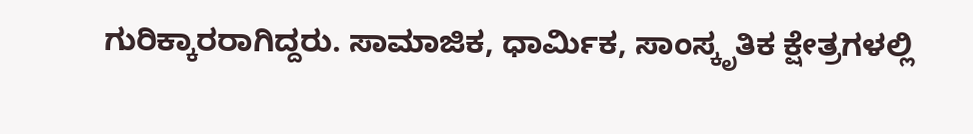ಗುರಿಕ್ಕಾರರಾಗಿದ್ದರು. ಸಾಮಾಜಿಕ, ಧಾರ್ಮಿಕ, ಸಾಂಸ್ಕೃತಿಕ ಕ್ಷೇತ್ರಗಳಲ್ಲಿ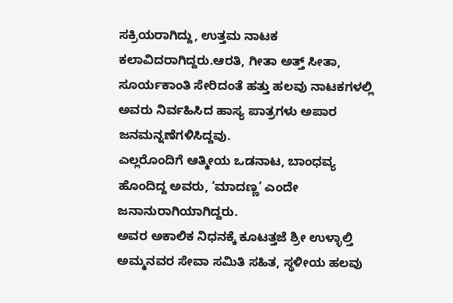ಸಕ್ರಿಯರಾಗಿದ್ದು, ಉತ್ತಮ ನಾಟಕ ಕಲಾವಿದರಾಗಿದ್ದರು.ಆರತಿ, ಗೀತಾ ಅತ್ತ್ ಸೀತಾ, ಸೂರ್ಯಕಾಂತಿ ಸೇರಿದಂತೆ ಹತ್ತು ಹಲವು ನಾಟಕಗಳಲ್ಲಿ ಅವರು ನಿರ್ವಹಿಸಿದ ಹಾಸ್ಯ ಪಾತ್ರಗಳು ಅಪಾರ ಜನಮನ್ನಣೆಗಳಿಸಿದ್ದವು.
ಎಲ್ಲರೊಂದಿಗೆ ಆತ್ಮೀಯ ಒಡನಾಟ, ಬಾಂಧವ್ಯ ಹೊಂದಿದ್ದ ಅವರು, ‘ಮಾದಣ್ಣ’ ಎಂದೇ ಜನಾನುರಾಗಿಯಾಗಿದ್ದರು.
ಅವರ ಅಕಾಲಿಕ ನಿಧನಕ್ಕೆ ಕೂಟತ್ತಜೆ ಶ್ರೀ ಉಳ್ಳಾಲ್ತಿ ಅಮ್ಮನವರ ಸೇವಾ ಸಮಿತಿ ಸಹಿತ, ಸ್ಥಳೀಯ ಹಲವು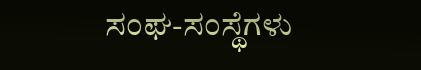ಸಂಘ-ಸಂಸ್ಥೆಗಳು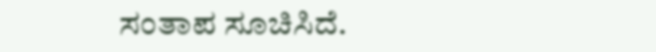ಸಂತಾಪ ಸೂಚಿಸಿದೆ.